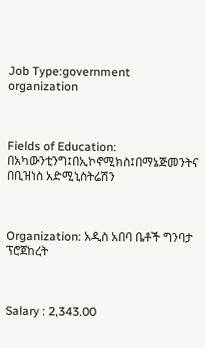Job Type:government organization



Fields of Education: በአካውንቲንግ፤በኢኮኖሚክስ፤በማኔጅመንትና በቢዝነስ አድሚኒስትሬሽን



Organization: አዲስ አበባ ቤቶች ግንባታ ፕሮጀከረት



Salary : 2,343.00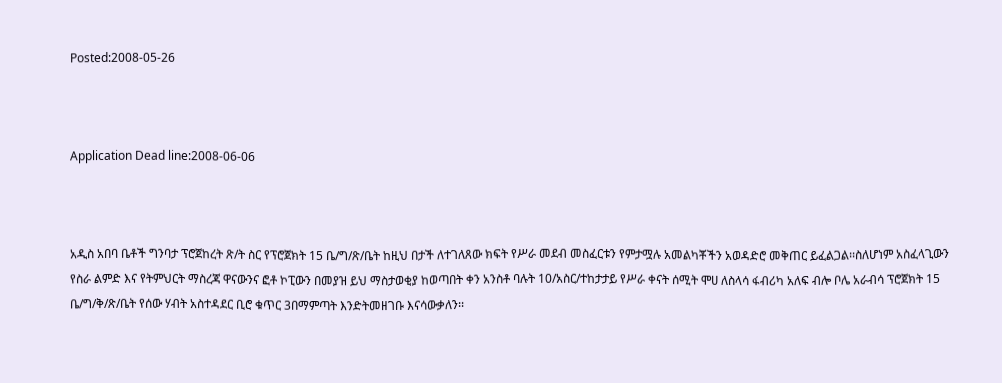Posted:2008-05-26



Application Dead line:2008-06-06



አዲስ አበባ ቤቶች ግንባታ ፕሮጀከረት ጽ/ት ስር የፕሮጀክት 15 ቤ/ግ/ጽ/ቤት ከዚህ በታች ለተገለጸው ክፍት የሥራ መደብ መስፈርቱን የምታሟሉ አመልካቾችን አወዳድሮ መቅጠር ይፈልጋል፡፡ስለሆነም አስፈላጊውን የስራ ልምድ እና የትምህርት ማስረጃ ዋናውንና ፎቶ ኮፒውን በመያዝ ይህ ማስታወቂያ ከወጣበት ቀን አንስቶ ባሉት 10/አስር/ተከታታይ የሥራ ቀናት ሰሚት ሞሀ ለስላሳ ፋብሪካ አለፍ ብሎ ቦሌ አራብሳ ፕሮጀክት 15 ቤ/ግ/ቅ/ጽ/ቤት የሰው ሃብት አስተዳደር ቢሮ ቁጥር 3በማምጣት እንድትመዘገቡ እናሳውቃለን፡፡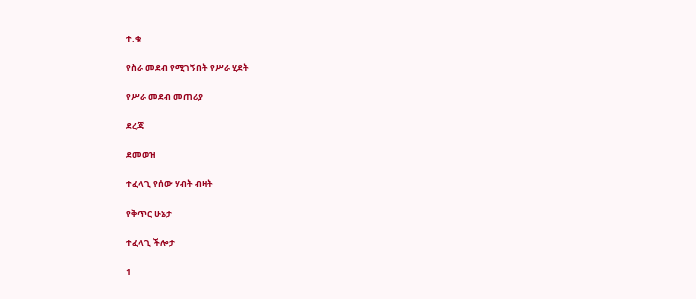ተ.ቁ

የስራ መደብ የሚገኝበት የሥራ ሂደት

የሥራ መደብ መጠሪያ

ደረጃ

ደመወዝ

ተፈላጊ የሰው ሃብት ብዛት

የቅጥር ሁኔታ

ተፈላጊ ችሎታ

1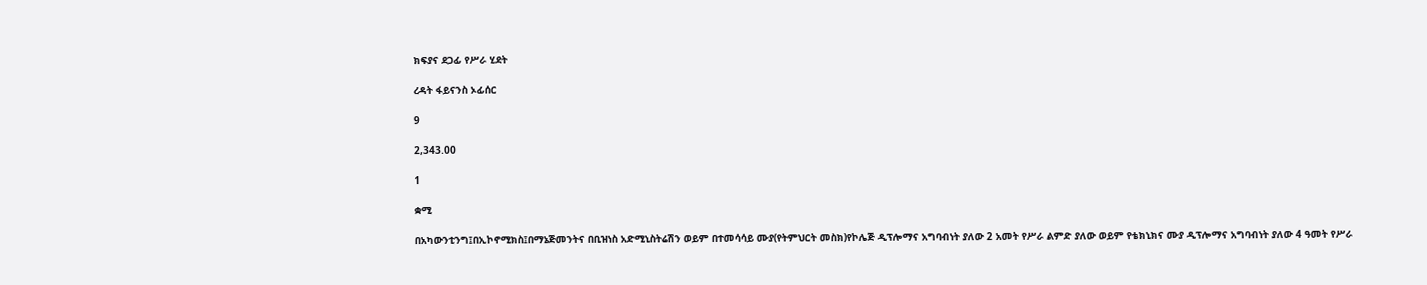ክፍያና ደጋፊ የሥራ ሂደት

ረዳት ፋይናንስ ኦፊሰር

9

2,343.00

1

ቋሚ

በአካውንቲንግ፤በኢኮኖሚክስ፤በማኔጅመንትና በቢዝነስ አድሚኒስትሬሽን ወይም በተመሳሳይ ሙያ(የትምህርት መስክ)የኮሌጅ ዲፕሎማና አግባብነት ያለው 2 አመት የሥራ ልምድ ያለው ወይም የቴክኒክና ሙያ ዲፕሎማና አግባብነት ያለው 4 ዓመት የሥራ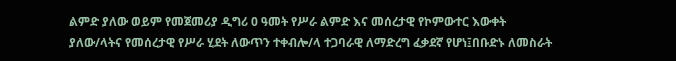ልምድ ያለው ወይም የመጀመሪያ ዲግሪ 0 ዓመት የሥራ ልምድ እና መሰረታዊ የኮምውተር እውቀት ያለው/ላትና የመሰረታዊ የሥራ ሂደት ለውጥን ተቀብሎ/ላ ተጋባራዊ ለማድረግ ፈቃደኛ የሆነ፤በቡድኑ ለመስራት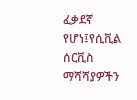ፈቃደኛ የሆነ፤የሲቪል ሰርቪስ ማሻሻያዎችን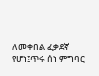ለመቀበል ፈቃደኛ የሆነ፤ጥሩ ሰነ ምግባር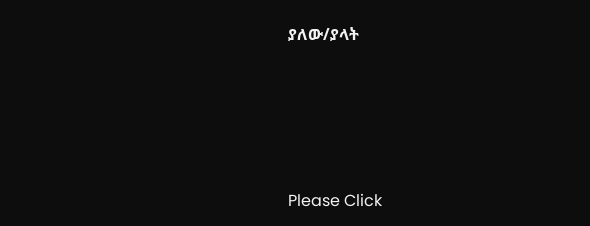ያለው/ያላት







Please Click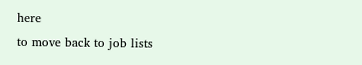here
to move back to job lists